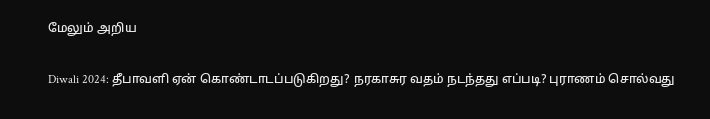மேலும் அறிய

Diwali 2024: தீபாவளி ஏன் கொண்டாடப்படுகிறது? நரகாசுர வதம் நடந்தது எப்படி? புராணம் சொல்வது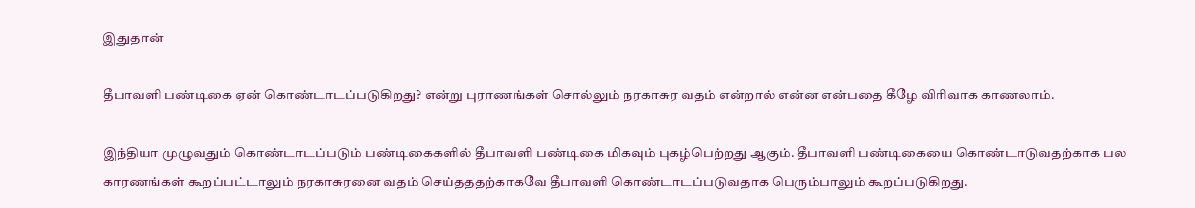இதுதான்

தீபாவளி பண்டிகை ஏன் கொண்டாடப்படுகிறது? என்று புராணங்கள் சொல்லும் நரகாசுர வதம் என்றால் என்ன என்பதை கீழே விரிவாக காணலாம்.

இந்தியா முழுவதும் கொண்டாடப்படும் பண்டிகைகளில் தீபாவளி பண்டிகை மிகவும் புகழ்பெற்றது ஆகும். தீபாவளி பண்டிகையை கொண்டாடுவதற்காக பல காரணங்கள் கூறப்பட்டாலும் நரகாசுரனை வதம் செய்தததற்காகவே தீபாவளி கொண்டாடப்படுவதாக பெரும்பாலும் கூறப்படுகிறது.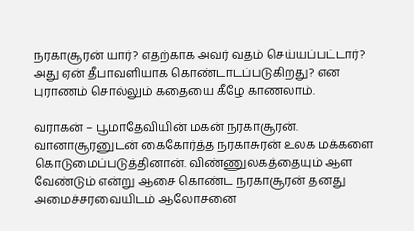நரகாசூரன் யார்? எதற்காக அவர் வதம் செய்யப்பட்டார்? அது ஏன் தீபாவளியாக கொண்டாடப்படுகிறது? என புராணம் சொல்லும் கதையை கீழே காணலாம்.

வராகன் – பூமாதேவியின் மகன் நரகாசூரன். வானாசூரனுடன் கைகோர்த்த நரகாசுரன் உலக மக்களை கொடுமைப்படுத்தினான். விண்ணுலகத்தையும் ஆள வேண்டும் என்று ஆசை கொண்ட நரகாசூரன் தனது அமைச்சரவையிடம் ஆலோசனை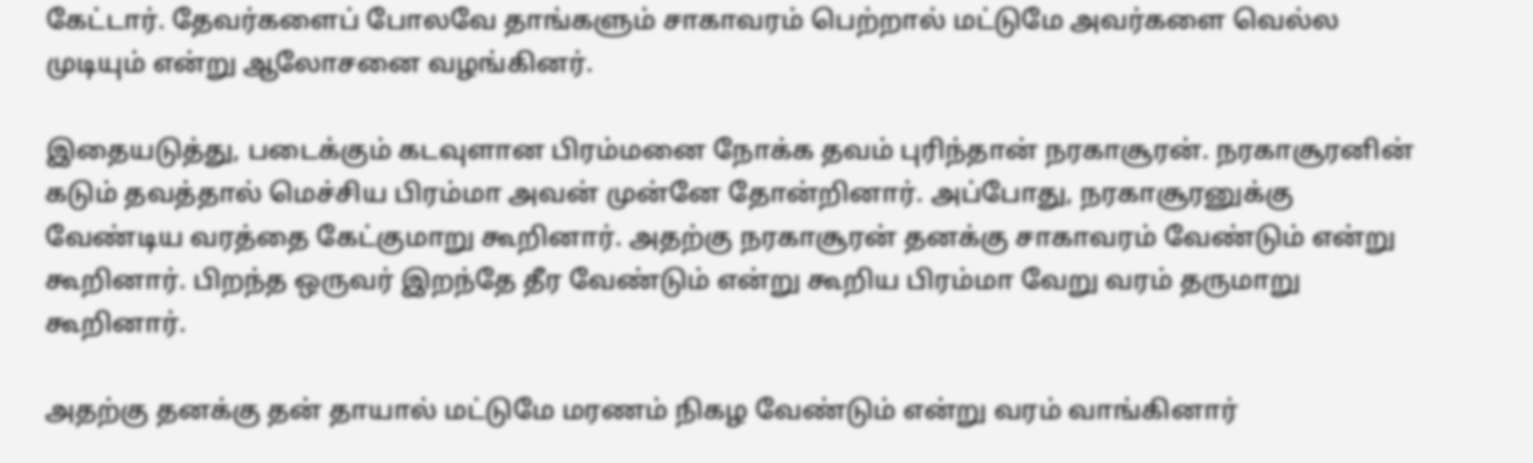கேட்டார். தேவர்களைப் போலவே தாங்களும் சாகாவரம் பெற்றால் மட்டுமே அவர்களை வெல்ல முடியும் என்று ஆலோசனை வழங்கினர்.

இதையடுத்து, படைக்கும் கடவுளான பிரம்மனை நோக்க தவம் புரிந்தான் நரகாசூரன். நரகாசூரனின் கடும் தவத்தால் மெச்சிய பிரம்மா அவன் முன்னே தோன்றினார். அப்போது, நரகாசூரனுக்கு வேண்டிய வரத்தை கேட்குமாறு கூறினார். அதற்கு நரகாசூரன் தனக்கு சாகாவரம் வேண்டும் என்று கூறினார். பிறந்த ஒருவர் இறந்தே தீர வேண்டும் என்று கூறிய பிரம்மா வேறு வரம் தருமாறு கூறினார்.

அதற்கு தனக்கு தன் தாயால் மட்டுமே மரணம் நிகழ வேண்டும் என்று வரம் வாங்கினார்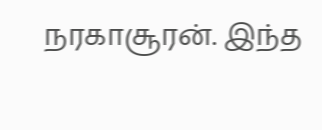நரகாசூரன். இந்த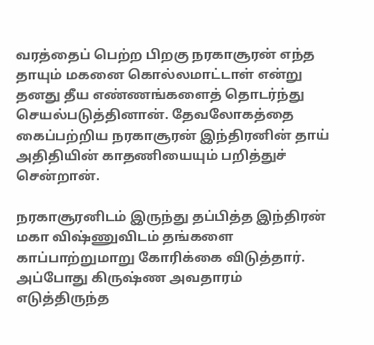வரத்தைப் பெற்ற பிறகு நரகாசூரன் எந்த தாயும் மகனை கொல்லமாட்டாள் என்று தனது தீய எண்ணங்களைத் தொடர்ந்து செயல்படுத்தினான். தேவலோகத்தை கைப்பற்றிய நரகாசூரன் இந்திரனின் தாய் அதிதியின் காதணியையும் பறித்துச் சென்றான்.

நரகாசூரனிடம் இருந்து தப்பித்த இந்திரன் மகா விஷ்ணுவிடம் தங்களை காப்பாற்றுமாறு கோரிக்கை விடுத்தார். அப்போது கிருஷ்ண அவதாரம் எடுத்திருந்த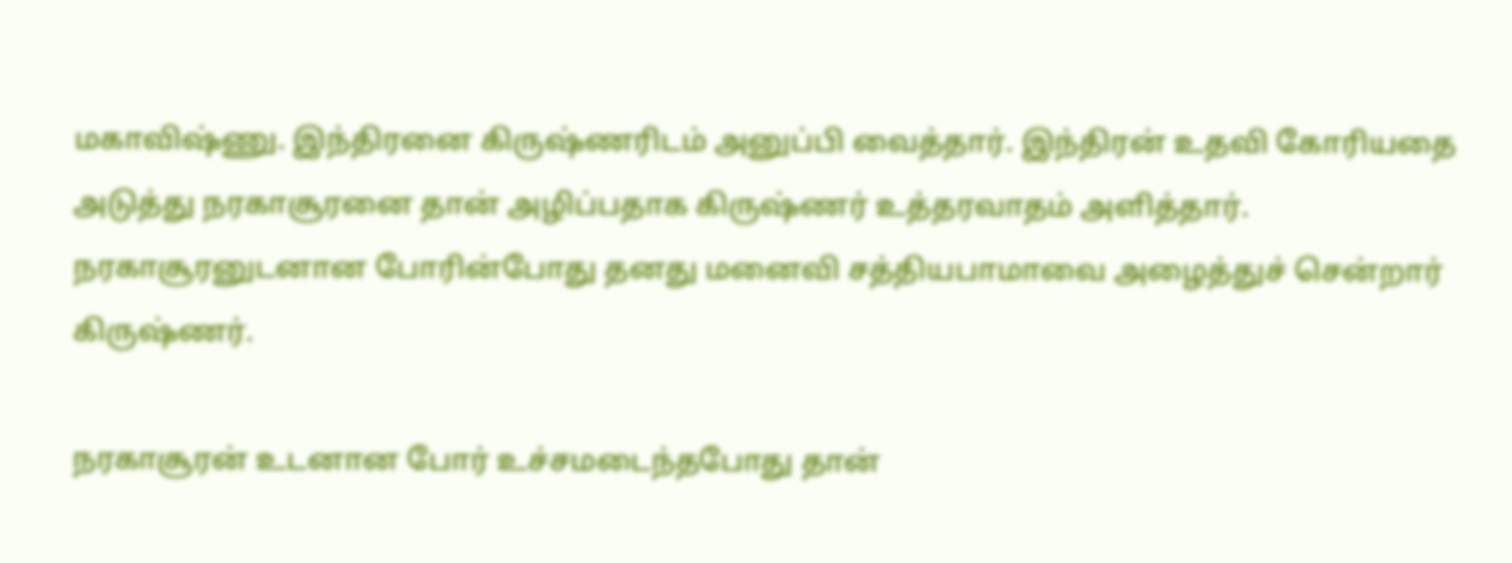மகாவிஷ்ணு. இந்திரனை கிருஷ்ணரிடம் அனுப்பி வைத்தார். இந்திரன் உதவி கோரியதை அடுத்து நரகாசூரனை தான் அழிப்பதாக கிருஷ்ணர் உத்தரவாதம் அளித்தார். நரகாசூரனுடனான போரின்போது தனது மனைவி சத்தியபாமாவை அழைத்துச் சென்றார் கிருஷ்ணர்.

நரகாசூரன் உடனான போர் உச்சமடைந்தபோது தான்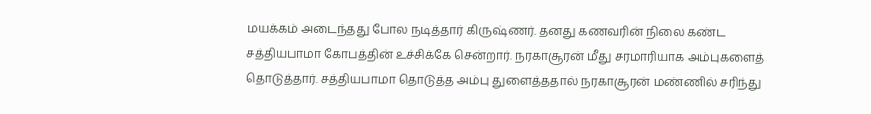மயக்கம் அடைந்தது போல நடித்தார் கிருஷ்ணர். தனது கணவரின் நிலை கண்ட சத்தியபாமா கோபத்தின் உச்சிக்கே சென்றார். நரகாசூரன் மீது சரமாரியாக அம்புகளைத் தொடுத்தார். சத்தியபாமா தொடுத்த அம்பு துளைத்ததால் நரகாசூரன் மண்ணில் சரிந்து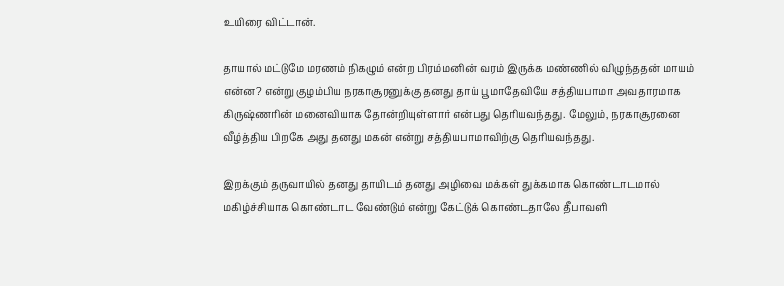உயிரை விட்டான்.

தாயால் மட்டுமே மரணம் நிகழும் என்ற பிரம்மனின் வரம் இருக்க மண்ணில் விழுந்ததன் மாயம் என்ன? என்று குழம்பிய நரகாசூரனுக்கு தனது தாய் பூமாதேவியே சத்தியபாமா அவதாரமாக கிருஷ்ணரின் மனைவியாக தோன்றியுள்ளார் என்பது தெரியவந்தது. மேலும், நரகாசூரனை வீழ்த்திய பிறகே அது தனது மகன் என்று சத்தியபாமாவிற்கு தெரியவந்தது.

இறக்கும் தருவாயில் தனது தாயிடம் தனது அழிவை மக்கள் துக்கமாக கொண்டாடமால் மகிழ்ச்சியாக கொண்டாட வேண்டும் என்று கேட்டுக் கொண்டதாலே தீபாவளி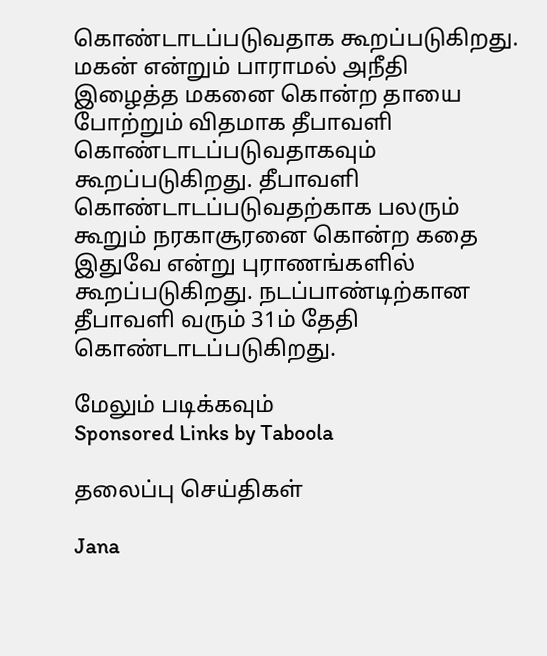கொண்டாடப்படுவதாக கூறப்படுகிறது. மகன் என்றும் பாராமல் அநீதி இழைத்த மகனை கொன்ற தாயை போற்றும் விதமாக தீபாவளி கொண்டாடப்படுவதாகவும் கூறப்படுகிறது. தீபாவளி கொண்டாடப்படுவதற்காக பலரும் கூறும் நரகாசூரனை கொன்ற கதை இதுவே என்று புராணங்களில் கூறப்படுகிறது. நடப்பாண்டிற்கான தீபாவளி வரும் 31ம் தேதி கொண்டாடப்படுகிறது.

மேலும் படிக்கவும்
Sponsored Links by Taboola

தலைப்பு செய்திகள்

Jana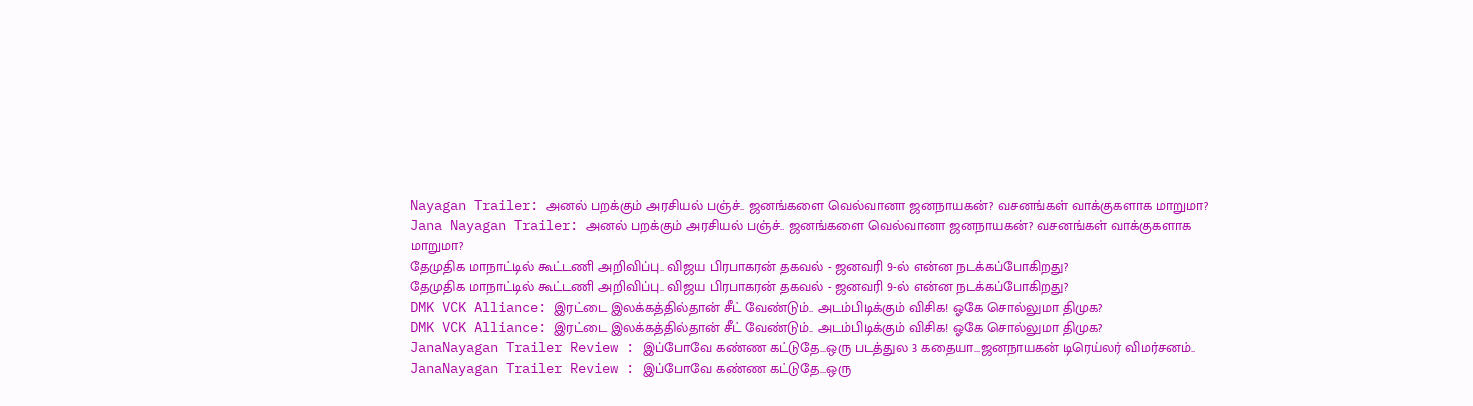Nayagan Trailer: அனல் பறக்கும் அரசியல் பஞ்ச்.. ஜனங்களை வெல்வானா ஜனநாயகன்? வசனங்கள் வாக்குகளாக மாறுமா?
Jana Nayagan Trailer: அனல் பறக்கும் அரசியல் பஞ்ச்.. ஜனங்களை வெல்வானா ஜனநாயகன்? வசனங்கள் வாக்குகளாக மாறுமா?
தேமுதிக மாநாட்டில் கூட்டணி அறிவிப்பு.. விஜய பிரபாகரன் தகவல் - ஜனவரி 9-ல் என்ன நடக்கப்போகிறது?
தேமுதிக மாநாட்டில் கூட்டணி அறிவிப்பு.. விஜய பிரபாகரன் தகவல் - ஜனவரி 9-ல் என்ன நடக்கப்போகிறது?
DMK VCK Alliance: இரட்டை இலக்கத்தில்தான் சீட் வேண்டும்.. அடம்பிடிக்கும் விசிக! ஓகே சொல்லுமா திமுக?
DMK VCK Alliance: இரட்டை இலக்கத்தில்தான் சீட் வேண்டும்.. அடம்பிடிக்கும் விசிக! ஓகே சொல்லுமா திமுக?
JanaNayagan Trailer Review : இப்போவே கண்ண கட்டுதே...ஒரு படத்துல 3 கதையா...ஜனநாயகன் டிரெய்லர் விமர்சனம்..
JanaNayagan Trailer Review : இப்போவே கண்ண கட்டுதே...ஒரு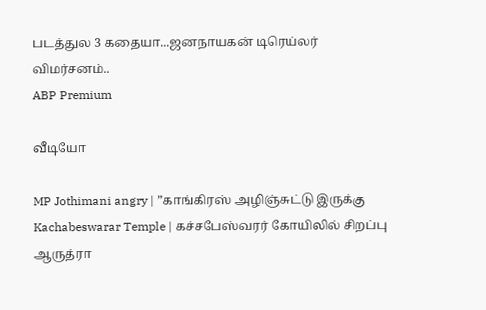படத்துல 3 கதையா...ஜனநாயகன் டிரெய்லர் விமர்சனம்..
ABP Premium

வீடியோ

MP Jothimani angry | ”காங்கிரஸ் அழிஞ்சுட்டு இருக்கு
Kachabeswarar Temple | கச்சபேஸ்வரர் கோயிலில் சிறப்பு ஆருத்ரா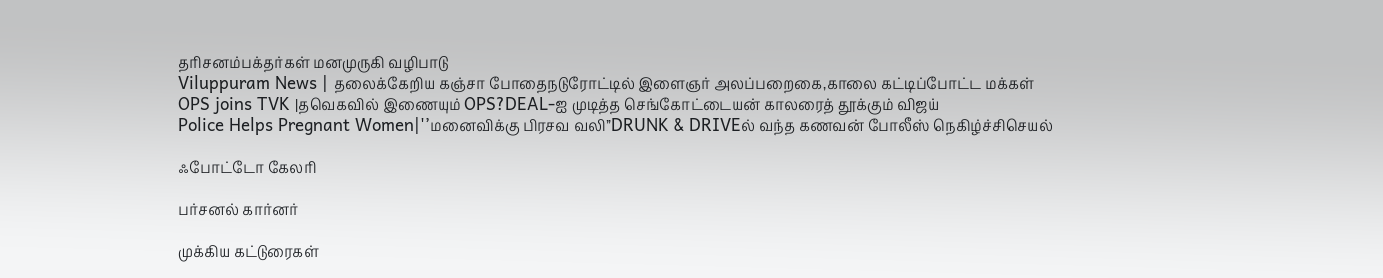தரிசனம்பக்தர்கள் மனமுருகி வழிபாடு
Viluppuram News | தலைக்கேறிய கஞ்சா போதைநடுரோட்டில் இளைஞர் அலப்பறைகை,காலை கட்டிப்போட்ட மக்கள்
OPS joins TVK |தவெகவில் இணையும் OPS?DEAL-ஐ முடித்த செங்கோட்டையன் காலரைத் தூக்கும் விஜய்
Police Helps Pregnant Women|'’மனைவிக்கு பிரசவ வலி’’DRUNK & DRIVEல் வந்த கணவன் போலீஸ் நெகிழ்ச்சிசெயல்

ஃபோட்டோ கேலரி

பர்சனல் கார்னர்

முக்கிய கட்டுரைகள்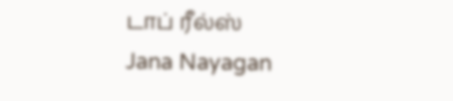டாப் ரீல்ஸ்
Jana Nayagan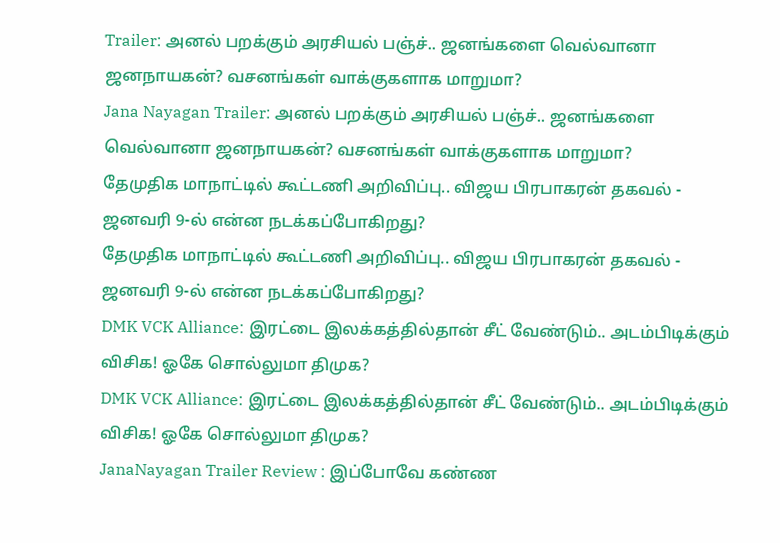Trailer: அனல் பறக்கும் அரசியல் பஞ்ச்.. ஜனங்களை வெல்வானா ஜனநாயகன்? வசனங்கள் வாக்குகளாக மாறுமா?
Jana Nayagan Trailer: அனல் பறக்கும் அரசியல் பஞ்ச்.. ஜனங்களை வெல்வானா ஜனநாயகன்? வசனங்கள் வாக்குகளாக மாறுமா?
தேமுதிக மாநாட்டில் கூட்டணி அறிவிப்பு.. விஜய பிரபாகரன் தகவல் - ஜனவரி 9-ல் என்ன நடக்கப்போகிறது?
தேமுதிக மாநாட்டில் கூட்டணி அறிவிப்பு.. விஜய பிரபாகரன் தகவல் - ஜனவரி 9-ல் என்ன நடக்கப்போகிறது?
DMK VCK Alliance: இரட்டை இலக்கத்தில்தான் சீட் வேண்டும்.. அடம்பிடிக்கும் விசிக! ஓகே சொல்லுமா திமுக?
DMK VCK Alliance: இரட்டை இலக்கத்தில்தான் சீட் வேண்டும்.. அடம்பிடிக்கும் விசிக! ஓகே சொல்லுமா திமுக?
JanaNayagan Trailer Review : இப்போவே கண்ண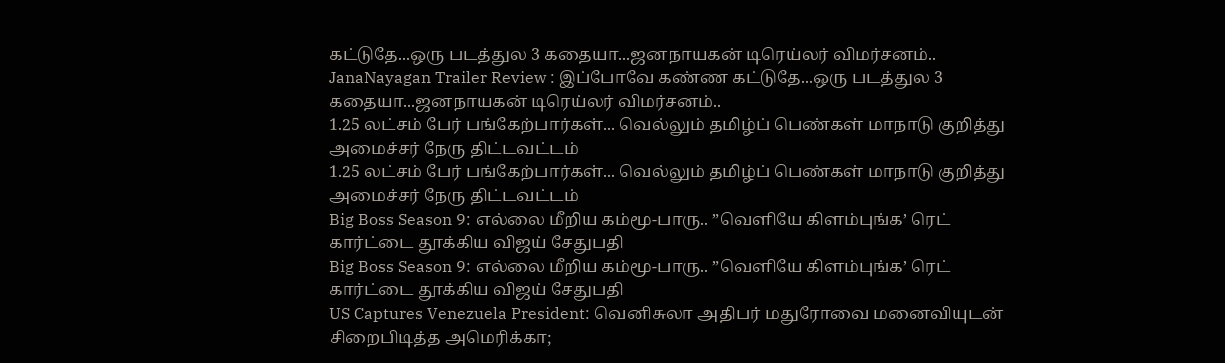கட்டுதே...ஒரு படத்துல 3 கதையா...ஜனநாயகன் டிரெய்லர் விமர்சனம்..
JanaNayagan Trailer Review : இப்போவே கண்ண கட்டுதே...ஒரு படத்துல 3 கதையா...ஜனநாயகன் டிரெய்லர் விமர்சனம்..
1.25 லட்சம் பேர் பங்கேற்பார்கள்... வெல்லும் தமிழ்ப் பெண்கள் மாநாடு குறித்து அமைச்சர் நேரு திட்டவட்டம்
1.25 லட்சம் பேர் பங்கேற்பார்கள்... வெல்லும் தமிழ்ப் பெண்கள் மாநாடு குறித்து அமைச்சர் நேரு திட்டவட்டம்
Big Boss Season 9: எல்லை மீறிய கம்மூ-பாரு.. ”வெளியே கிளம்புங்க’ ரெட் கார்ட்டை தூக்கிய விஜய் சேதுபதி
Big Boss Season 9: எல்லை மீறிய கம்மூ-பாரு.. ”வெளியே கிளம்புங்க’ ரெட் கார்ட்டை தூக்கிய விஜய் சேதுபதி
US Captures Venezuela President: வெனிசுலா அதிபர் மதுரோவை மனைவியுடன் சிறைபிடித்த அமெரிக்கா;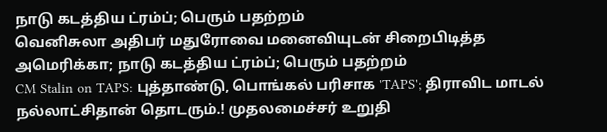நாடு கடத்திய ட்ரம்ப்; பெரும் பதற்றம்
வெனிசுலா அதிபர் மதுரோவை மனைவியுடன் சிறைபிடித்த அமெரிக்கா; நாடு கடத்திய ட்ரம்ப்; பெரும் பதற்றம்
CM Stalin on TAPS: புத்தாண்டு, பொங்கல் பரிசாக 'TAPS'; திராவிட மாடல் நல்லாட்சிதான் தொடரும்.! முதலமைச்சர் உறுதி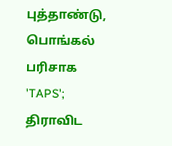புத்தாண்டு, பொங்கல் பரிசாக 'TAPS'; திராவிட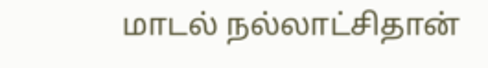மாடல் நல்லாட்சிதான்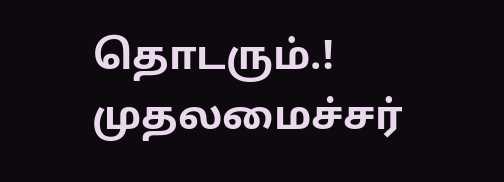தொடரும்.! முதலமைச்சர்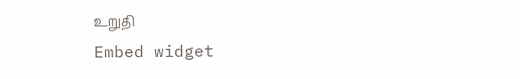உறுதி
Embed widget